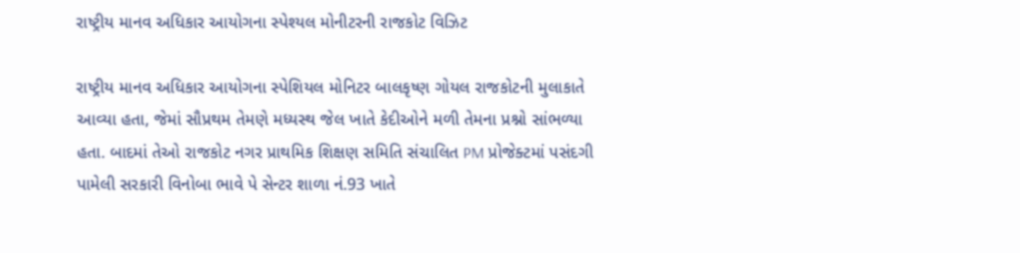રાષ્ટ્રીય માનવ અધિકાર આયોગના સ્પેશ્યલ મોનીટરની રાજકોટ વિઝિટ

રાષ્ટ્રીય માનવ અધિકાર આયોગના સ્પેશિયલ મોનિટર બાલકૃષ્ણ ગોયલ રાજકોટની મુલાકાતે આવ્યા હતા, જેમાં સૌપ્રથમ તેમણે મધ્યસ્થ જેલ ખાતે કેદીઓને મળી તેમના પ્રશ્નો સાંભળ્યા હતા. બાદમાં તેઓ રાજકોટ નગર પ્રાથમિક શિક્ષણ સમિતિ સંચાલિત PM પ્રોજેક્ટમાં પસંદગી પામેલી સરકારી વિનોબા ભાવે પે સેન્ટર શાળા નં.93 ખાતે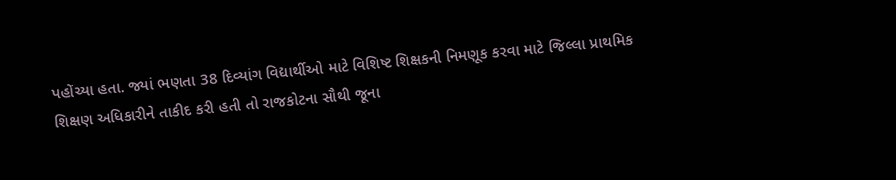પહોંચ્યા હતા. જ્યાં ભણતા 38 દિવ્યાંગ વિદ્યાર્થીઓ માટે વિશિષ્ટ શિક્ષકની નિમણૂક કરવા માટે જિલ્લા પ્રાથમિક શિક્ષણ અધિકારીને તાકીદ કરી હતી તો રાજકોટના સૌથી જૂના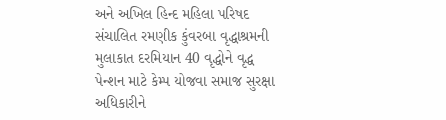અને અખિલ હિન્દ મહિલા પરિષદ સંચાલિત રમણીક કુંવરબા વૃદ્ધાશ્રમની મુલાકાત દરમિયાન 40 વૃદ્ધોને વૃદ્ધ પેન્શન માટે કેમ્પ યોજવા સમાજ સુરક્ષા અધિકારીને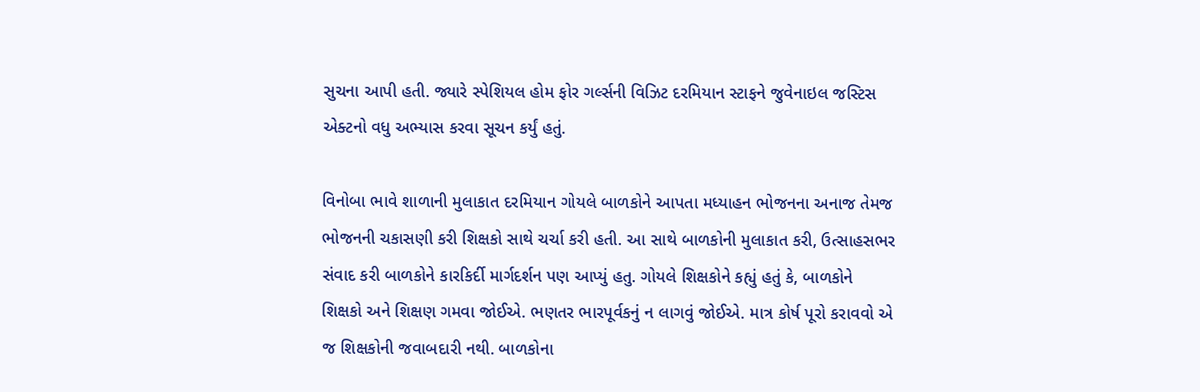સુચના આપી હતી. જ્યારે સ્પેશિયલ હોમ ફોર ગર્લ્સની વિઝિટ દરમિયાન સ્ટાફને જુવેનાઇલ જસ્ટિસ એક્ટનો વધુ અભ્યાસ કરવા સૂચન કર્યું હતું.

વિનોબા ભાવે શાળાની મુલાકાત દરમિયાન ગોયલે બાળકોને આપતા મધ્યાહન ભોજનના અનાજ તેમજ ભોજનની ચકાસણી કરી શિક્ષકો સાથે ચર્ચા કરી હતી. આ સાથે બાળકોની મુલાકાત કરી, ઉત્સાહસભર સંવાદ કરી બાળકોને કારકિર્દી માર્ગદર્શન પણ આપ્યું હતુ. ગોયલે શિક્ષકોને કહ્યું હતું કે, બાળકોને શિક્ષકો અને શિક્ષણ ગમવા જોઈએ. ભણતર ભારપૂર્વકનું ન લાગવું જોઈએ. માત્ર કોર્ષ પૂરો કરાવવો એ જ શિક્ષકોની જવાબદારી નથી. બાળકોના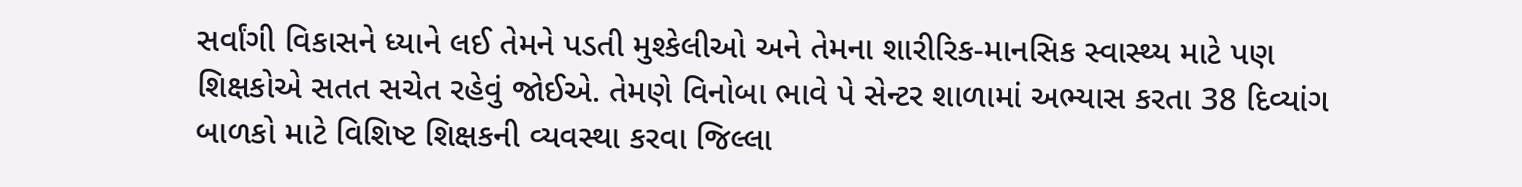સર્વાંગી વિકાસને ધ્યાને લઈ તેમને પડતી મુશ્કેલીઓ અને તેમના શારીરિક-માનસિક સ્વાસ્થ્ય માટે પણ શિક્ષકોએ સતત સચેત રહેવું જોઈએ. તેમણે વિનોબા ભાવે પે સેન્ટર શાળામાં અભ્યાસ કરતા 38 દિવ્યાંગ બાળકો માટે વિશિષ્ટ શિક્ષકની વ્યવસ્થા કરવા જિલ્લા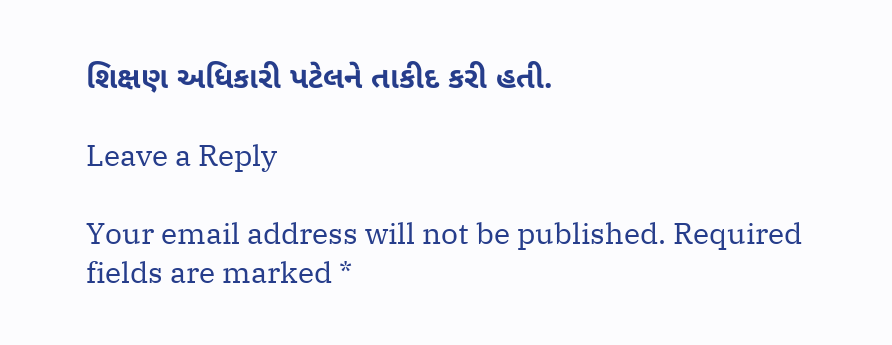શિક્ષણ અધિકારી પટેલને તાકીદ કરી હતી.

Leave a Reply

Your email address will not be published. Required fields are marked *